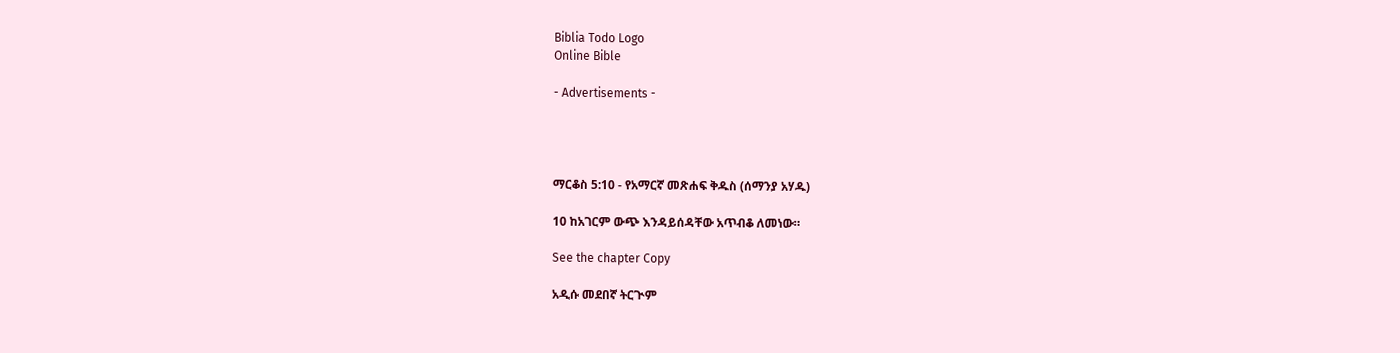Biblia Todo Logo
Online Bible

- Advertisements -




ማርቆስ 5:10 - የአማርኛ መጽሐፍ ቅዱስ (ሰማንያ አሃዱ)

10 ከአገርም ውጭ እንዳይሰዳቸው አጥብቆ ለመነው።

See the chapter Copy

አዲሱ መደበኛ ትርጒም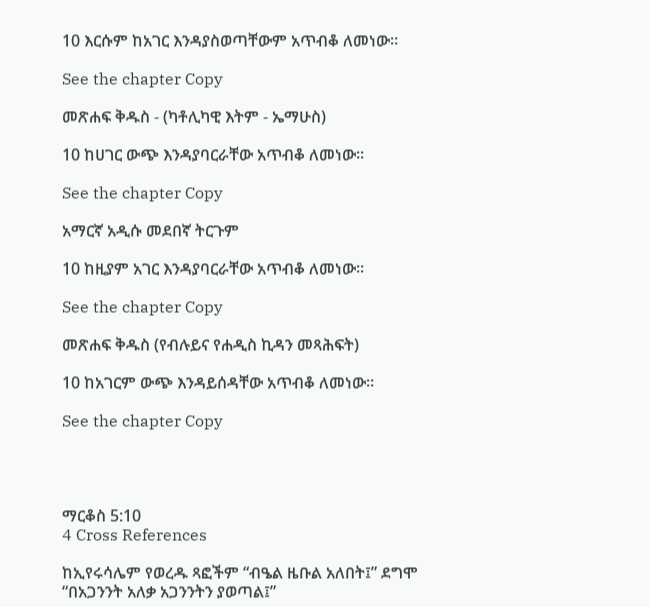10 እርሱም ከአገር እንዳያስወጣቸውም አጥብቆ ለመነው።

See the chapter Copy

መጽሐፍ ቅዱስ - (ካቶሊካዊ እትም - ኤማሁስ)

10 ከሀገር ውጭ እንዳያባርራቸው አጥብቆ ለመነው።

See the chapter Copy

አማርኛ አዲሱ መደበኛ ትርጉም

10 ከዚያም አገር እንዳያባርራቸው አጥብቆ ለመነው።

See the chapter Copy

መጽሐፍ ቅዱስ (የብሉይና የሐዲስ ኪዳን መጻሕፍት)

10 ከአገርም ውጭ እንዳይሰዳቸው አጥብቆ ለመነው።

See the chapter Copy




ማርቆስ 5:10
4 Cross References

ከኢየሩሳሌም የወረዱ ጻፎችም “ብዔል ዜቡል አለበት፤” ደግሞ “በአጋንንት አለቃ አጋንንትን ያወጣል፤”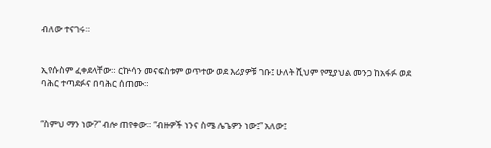ብለው ተናገሩ።


ኢየሱስም ፈቀደላቸው። ርኵሳን መናፍስቱም ወጥተው ወደ እሪያዎቹ ገቡ፤ ሁለት ሺህም የሚያህል መንጋ ከአፋፉ ወደ ባሕር ተጣደፉና በባሕር ሰጠሙ።


“ስምህ ማን ነው?” ብሎ ጠየቀው። “ብዙዎች ነንና ስሜ ሌጌዎን ነው፤” አለው፤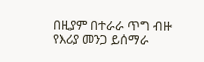በዚያም በተራራ ጥግ ብዙ የእሪያ መንጋ ይሰማራ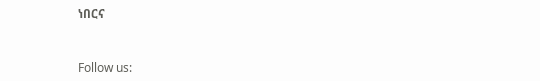ነበርና


Follow us: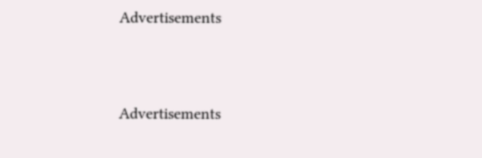Advertisements


Advertisements